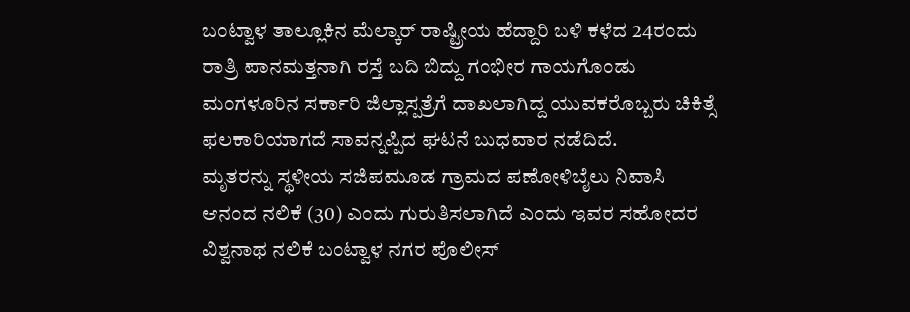ಬಂಟ್ವಾಳ ತಾಲ್ಲೂಕಿನ ಮೆಲ್ಕಾರ್ ರಾಷ್ಟ್ರೀಯ ಹೆದ್ದಾರಿ ಬಳಿ ಕಳೆದ 24ರಂದು ರಾತ್ರಿ ಪಾನಮತ್ತನಾಗಿ ರಸ್ತೆ ಬದಿ ಬಿದ್ದು ಗಂಭೀರ ಗಾಯಗೊಂಡು ಮಂಗಳೂರಿನ ಸರ್ಕಾರಿ ಜಿಲ್ಲಾಸ್ಪತ್ರೆಗೆ ದಾಖಲಾಗಿದ್ದ ಯುವಕರೊಬ್ಬರು ಚಿಕಿತ್ಸೆ ಫಲಕಾರಿಯಾಗದೆ ಸಾವನ್ನಪ್ಪಿದ ಘಟನೆ ಬುಧವಾರ ನಡೆದಿದೆ.
ಮೃತರನ್ನು ಸ್ಥಳೀಯ ಸಜಿಪಮೂಡ ಗ್ರಾಮದ ಪಣೋಳಿಬೈಲು ನಿವಾಸಿ ಆನಂದ ನಲಿಕೆ (30) ಎಂದು ಗುರುತಿಸಲಾಗಿದೆ ಎಂದು ಇವರ ಸಹೋದರ ವಿಶ್ವನಾಥ ನಲಿಕೆ ಬಂಟ್ವಾಳ ನಗರ ಪೊಲೀಸ್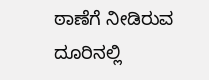ಠಾಣೆಗೆ ನೀಡಿರುವ ದೂರಿನಲ್ಲಿ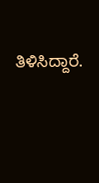ತಿಳಿಸಿದ್ದಾರೆ.